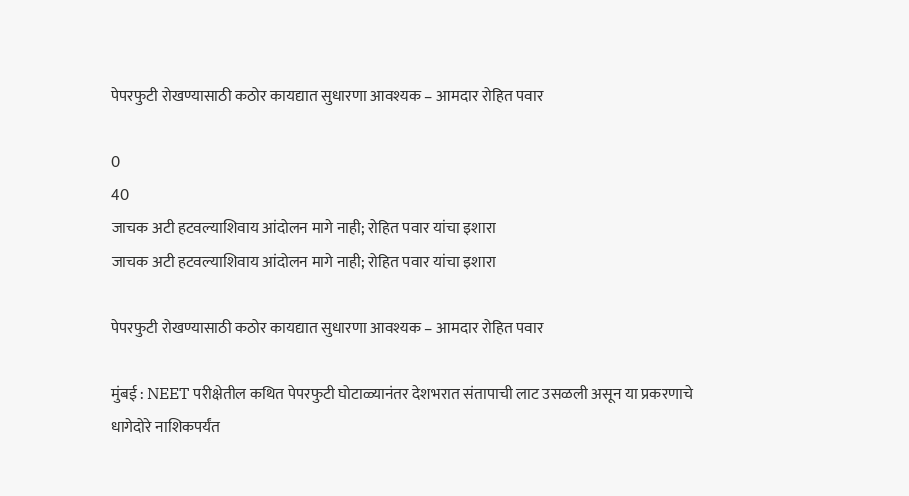पेपरफुटी रोखण्यासाठी कठोर कायद्यात सुधारणा आवश्यक – आमदार रोहित पवार

0
40
जाचक अटी हटवल्याशिवाय आंदोलन मागे नाही; रोहित पवार यांचा इशारा
जाचक अटी हटवल्याशिवाय आंदोलन मागे नाही; रोहित पवार यांचा इशारा

पेपरफुटी रोखण्यासाठी कठोर कायद्यात सुधारणा आवश्यक – आमदार रोहित पवार

मुंबई : NEET परीक्षेतील कथित पेपरफुटी घोटाळ्यानंतर देशभरात संतापाची लाट उसळली असून या प्रकरणाचे धागेदोरे नाशिकपर्यंत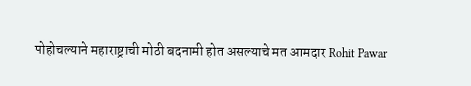पोहोचल्याने महाराष्ट्राची मोठी बदनामी होत असल्याचे मत आमदार Rohit Pawar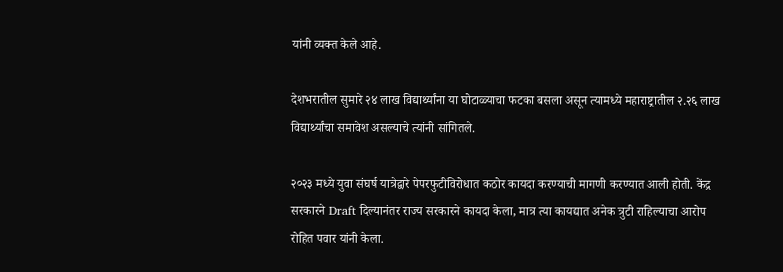यांनी व्यक्त केले आहे.

देशभरातील सुमारे २४ लाख विद्यार्थ्यांना या घोटाळ्याचा फटका बसला असून त्यामध्ये महाराष्ट्रातील २.२६ लाख विद्यार्थ्यांचा समावेश असल्याचे त्यांनी सांगितले.

२०२३ मध्ये युवा संघर्ष यात्रेद्वारे पेपरफुटीविरोधात कठोर कायदा करण्याची मागणी करण्यात आली होती. केंद्र सरकारने Draft दिल्यानंतर राज्य सरकारने कायदा केला, मात्र त्या कायद्यात अनेक त्रुटी राहिल्याचा आरोप रोहित पवार यांनी केला.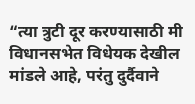“त्या त्रुटी दूर करण्यासाठी मी विधानसभेत विधेयक देखील मांडले आहे, परंतु दुर्दैवाने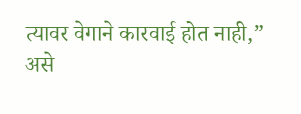त्यावर वेगाने कारवाई होत नाही,” असे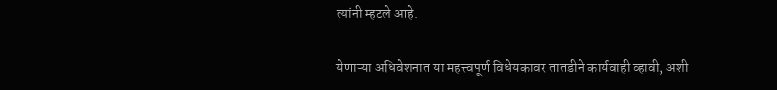त्यांनी म्हटले आहे.

येणाऱ्या अधिवेशनात या महत्त्वपूर्ण विधेयकावर तातडीने कार्यवाही व्हावी, अशी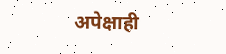अपेक्षाही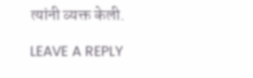त्यांनी व्यक्त केली.

LEAVE A REPLY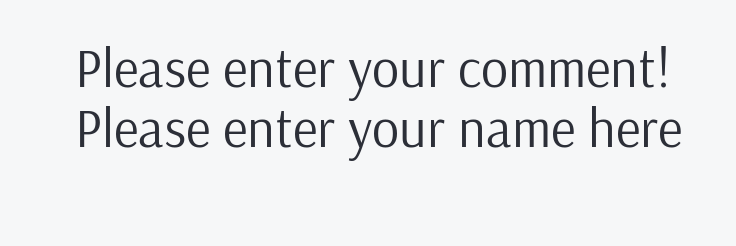Please enter your comment!
Please enter your name here